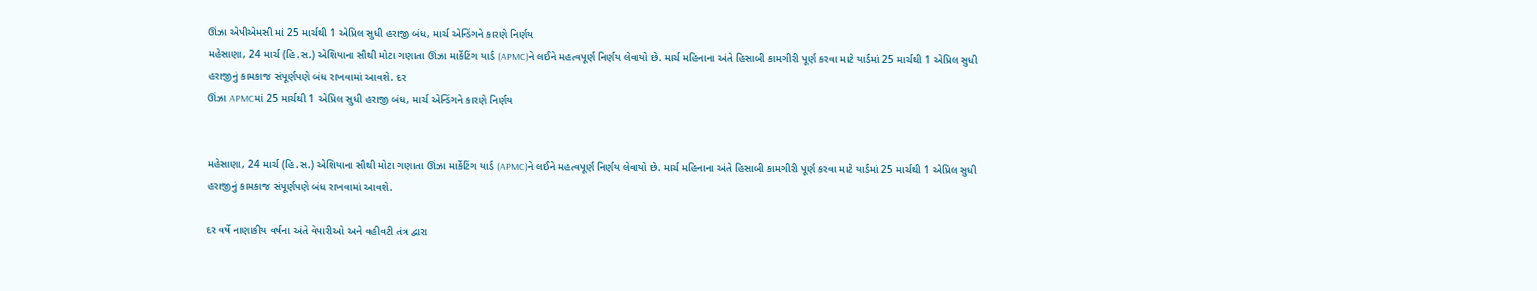ઊંઝા એપીએમસી માં 25 માર્ચથી 1 એપ્રિલ સુધી હરાજી બંધ, માર્ચ એન્ડિંગને કારણે નિર્ણય
મહેસાણા, 24 માર્ચ (હિ.સ.) એશિયાના સૌથી મોટા ગણાતા ઊંઝા માર્કેટિંગ યાર્ડ (APMC)ને લઈને મહત્વપૂર્ણ નિર્ણય લેવાયો છે. માર્ચ મહિનાના અંતે હિસાબી કામગીરી પૂર્ણ કરવા માટે યાર્ડમાં 25 માર્ચથી 1 એપ્રિલ સુધી હરાજીનું કામકાજ સંપૂર્ણપણે બંધ રાખવામાં આવશે. દર
ઊંઝા APMCમાં 25 માર્ચથી 1 એપ્રિલ સુધી હરાજી બંધ, માર્ચ એન્ડિંગને કારણે નિર્ણય


મહેસાણા, 24 માર્ચ (હિ.સ.) એશિયાના સૌથી મોટા ગણાતા ઊંઝા માર્કેટિંગ યાર્ડ (APMC)ને લઈને મહત્વપૂર્ણ નિર્ણય લેવાયો છે. માર્ચ મહિનાના અંતે હિસાબી કામગીરી પૂર્ણ કરવા માટે યાર્ડમાં 25 માર્ચથી 1 એપ્રિલ સુધી હરાજીનું કામકાજ સંપૂર્ણપણે બંધ રાખવામાં આવશે.

દર વર્ષે નાણાકીય વર્ષના અંતે વેપારીઓ અને વહીવટી તંત્ર દ્વારા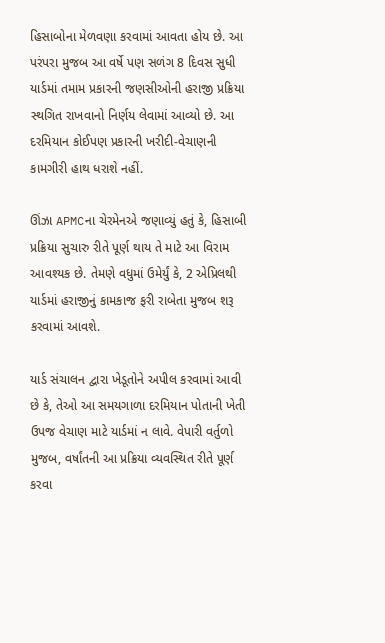હિસાબોના મેળવણા કરવામાં આવતા હોય છે. આ પરંપરા મુજબ આ વર્ષે પણ સળંગ 8 દિવસ સુધી યાર્ડમાં તમામ પ્રકારની જણસીઓની હરાજી પ્રક્રિયા સ્થગિત રાખવાનો નિર્ણય લેવામાં આવ્યો છે. આ દરમિયાન કોઈપણ પ્રકારની ખરીદી-વેચાણની કામગીરી હાથ ધરાશે નહીં.

ઊંઝા APMCના ચેરમેનએ જણાવ્યું હતું કે, હિસાબી પ્રક્રિયા સુચારુ રીતે પૂર્ણ થાય તે માટે આ વિરામ આવશ્યક છે. તેમણે વધુમાં ઉમેર્યું કે, 2 એપ્રિલથી યાર્ડમાં હરાજીનું કામકાજ ફરી રાબેતા મુજબ શરૂ કરવામાં આવશે.

યાર્ડ સંચાલન દ્વારા ખેડૂતોને અપીલ કરવામાં આવી છે કે, તેઓ આ સમયગાળા દરમિયાન પોતાની ખેતી ઉપજ વેચાણ માટે યાર્ડમાં ન લાવે. વેપારી વર્તુળો મુજબ, વર્ષાંતની આ પ્રક્રિયા વ્યવસ્થિત રીતે પૂર્ણ કરવા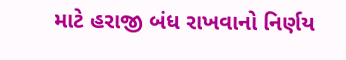માટે હરાજી બંધ રાખવાનો નિર્ણય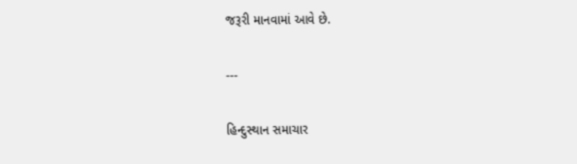જરૂરી માનવામાં આવે છે.

---

હિન્દુસ્થાન સમાચાર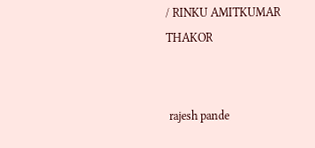/ RINKU AMITKUMAR THAKOR


 rajesh pande